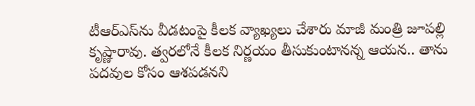టీఆర్ఎస్‌ను వీడటంపై కీలక వ్యాఖ్యలు చేశారు మాజీ మంత్రి జూపల్లి కృష్ణారావు. త్వరలోనే కీలక నిర్ణయం తీసుకుంటానన్న ఆయన.. తాను పదవుల కోసం ఆశపడనని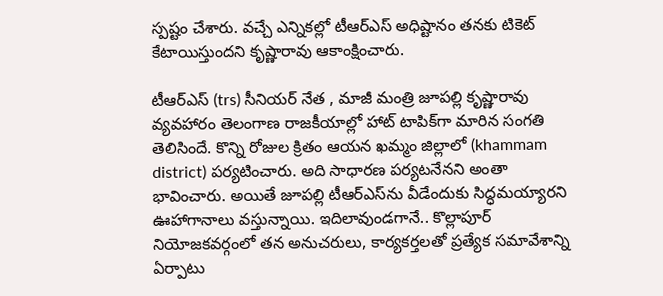స్పష్టం చేశారు. వచ్చే ఎన్నికల్లో టీఆర్ఎస్ అధిష్టానం తనకు టికెట్ కేటాయిస్తుందని కృష్ణారావు ఆకాంక్షించారు.

టీఆర్ఎస్ (trs) సీనియర్ నేత , మాజీ మంత్రి జూపల్లి కృష్ణారావు వ్యవహారం తెలంగాణ రాజకీయాల్లో హాట్ టాపిక్‌గా మారిన సంగతి తెలిసిందే. కొన్ని రోజుల క్రితం ఆయన ఖమ్మం జిల్లాలో (khammam district) పర్యటించారు. అది సాధారణ పర్యటనేనని అంతా భావించారు. అయితే జూపల్లి టీఆర్ఎస్‌ను వీడేందుకు సిద్ధమయ్యారని ఊహాగానాలు వస్తున్నాయి. ఇదిలావుండగానే.. కొల్లాపూర్ నియోజకవర్గంలో తన అనుచరులు, కార్యకర్తలతో ప్రత్యేక సమావేశాన్ని ఏర్పాటు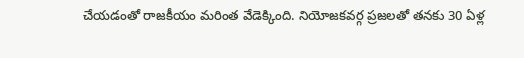చేయడంతో రాజకీయం మరింత వేడెక్కింది. నియోజకవర్గ ప్రజలతో తనకు 30 ఏళ్ల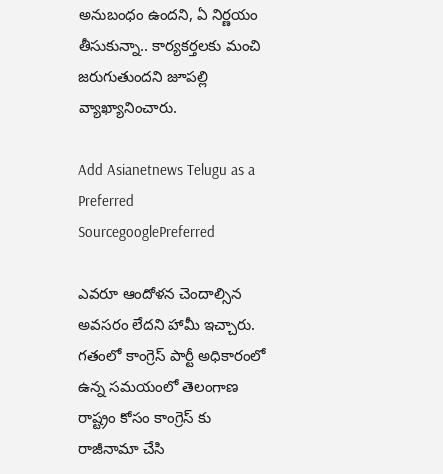అనుబంధం ఉందని, ఏ నిర్ణయం తీసుకున్నా.. కార్యకర్తలకు మంచి జరుగుతుందని జూపల్లి వ్యాఖ్యానించారు.

Add Asianetnews Telugu as a Preferred SourcegooglePreferred

ఎవరూ ఆందోళన చెందాల్సిన అవసరం లేదని హామీ ఇచ్చారు. గతంలో కాంగ్రెస్ పార్టీ అధికారంలో ఉన్న సమయంలో తెలంగాణ రాష్ట్రం కోసం కాంగ్రెస్ కు రాజీనామా చేసి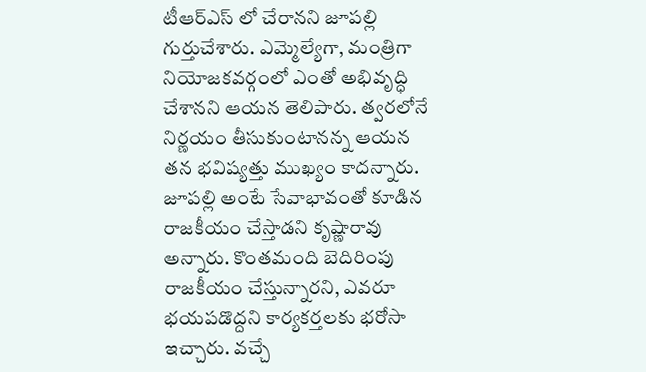టీఆర్ఎస్ లో చేరానని జూపల్లి గుర్తుచేశారు. ఎమ్మెల్యేగా, మంత్రిగా నియోజకవర్గంలో ఎంతో అభివృద్ధి చేశానని ఆయన తెలిపారు. త్వరలోనే నిర్ణయం తీసుకుంటానన్న ఆయన తన భవిష్యత్తు ముఖ్యం కాదన్నారు. జూపల్లి అంటే సేవాభావంతో కూడిన రాజకీయం చేస్తాడని కృష్ణారావు అన్నారు. కొంతమంది బెదిరింపు రాజకీయం చేస్తున్నారని, ఎవరూ భయపడొద్దని కార్యకర్తలకు భరోసా ఇచ్చారు. వచ్చే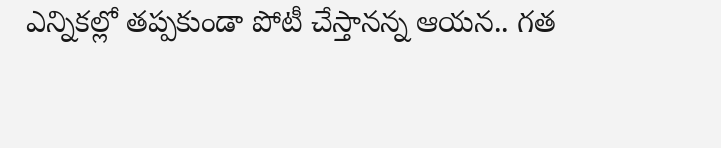ఎన్నికల్లో తప్పకుండా పోటీ చేస్తానన్న ఆయన.. గత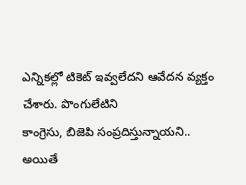ఎన్నికల్లో టికెట్ ఇవ్వలేదని ఆవేదన వ్యక్తం చేశారు. పొంగులేటిని
కాంగ్రెసు, బిజెపి సంప్రదిస్తున్నాయని.. అయితే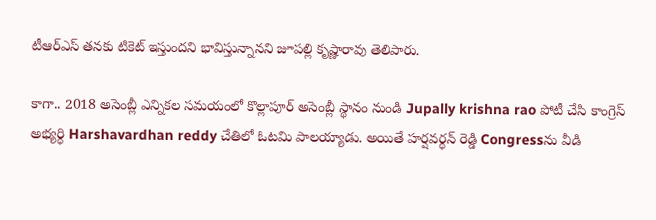టీఆర్ఎస్ తనకు టికెట్ ఇస్తుందని భావిస్తున్నానని జూపల్లి కృష్ణారావు తెలిపారు.

కాగా.. 2018 అసెంబ్లీ ఎన్నికల సమయంలో కొల్లాపూర్ అసెంబ్లీ స్థానం నుండి Jupally krishna rao పోటీ చేసి కాంగ్రెస్ అభ్యర్ధి Harshavardhan reddy చేతిలో ఓటమి పాలయ్యాడు. అయితే హర్షవర్ధన్ రెడ్డి Congressను వీడి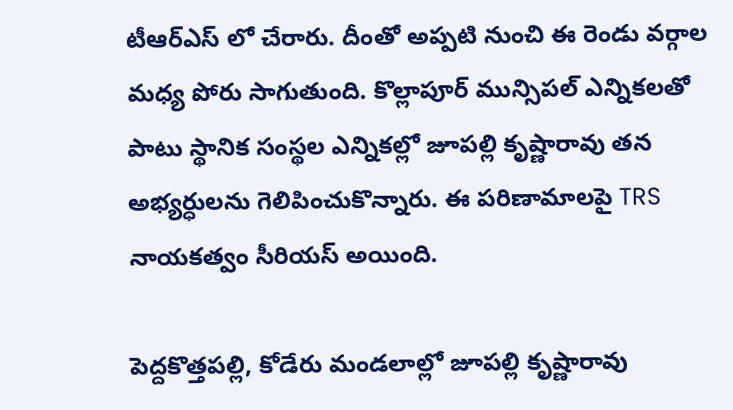టీఆర్ఎస్ లో చేరారు. దీంతో అప్పటి నుంచి ఈ రెండు వర్గాల మధ్య పోరు సాగుతుంది. కొల్లాపూర్ మున్సిపల్ ఎన్నికలతో పాటు స్థానిక సంస్థల ఎన్నికల్లో జూపల్లి కృష్ణారావు తన అభ్యర్ధులను గెలిపించుకొన్నారు. ఈ పరిణామాలపై TRS నాయకత్వం సీరియస్ అయింది.

పెద్దకొత్తపల్లి, కోడేరు మండలాల్లో జూపల్లి కృష్ణారావు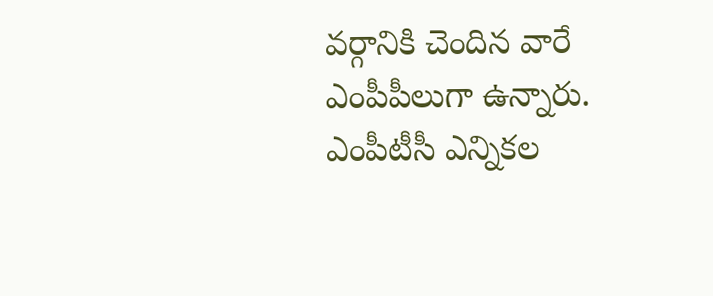వర్గానికి చెందిన వారే ఎంపీపీలుగా ఉన్నారు. ఎంపీటీసీ ఎన్నికల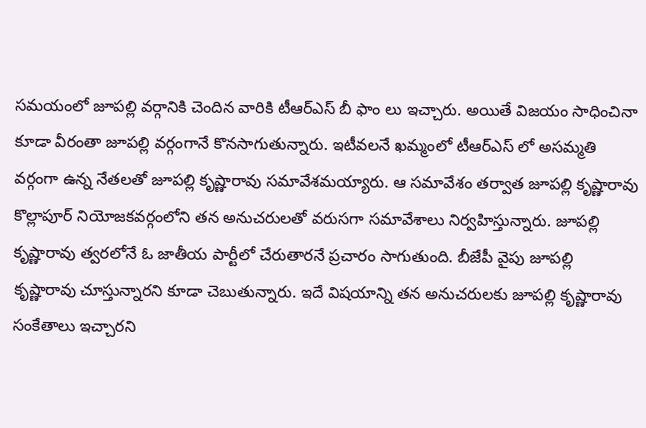సమయంలో జూపల్లి వర్గానికి చెందిన వారికి టీఆర్ఎస్ బీ ఫాం లు ఇచ్చారు. అయితే విజయం సాధించినా కూడా వీరంతా జూపల్లి వర్గంగానే కొనసాగుతున్నారు. ఇటీవలనే ఖమ్మంలో టీఆర్ఎస్ లో అసమ్మతి వర్గంగా ఉన్న నేతలతో జూపల్లి కృష్ణారావు సమావేశమయ్యారు. ఆ సమావేశం తర్వాత జూపల్లి కృష్ణారావు కొల్లాపూర్ నియోజకవర్గంలోని తన అనుచరులతో వరుసగా సమావేశాలు నిర్వహిస్తున్నారు. జూపల్లి కృష్ణారావు త్వరలోనే ఓ జాతీయ పార్టీలో చేరుతారనే ప్రచారం సాగుతుంది. బీజేపీ వైపు జూపల్లి కృష్ణారావు చూస్తున్నారని కూడా చెబుతున్నారు. ఇదే విషయాన్ని తన అనుచరులకు జూపల్లి కృష్ణారావు సంకేతాలు ఇచ్చారని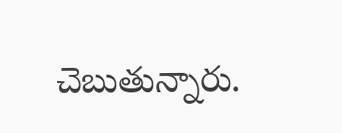చెబుతున్నారు.